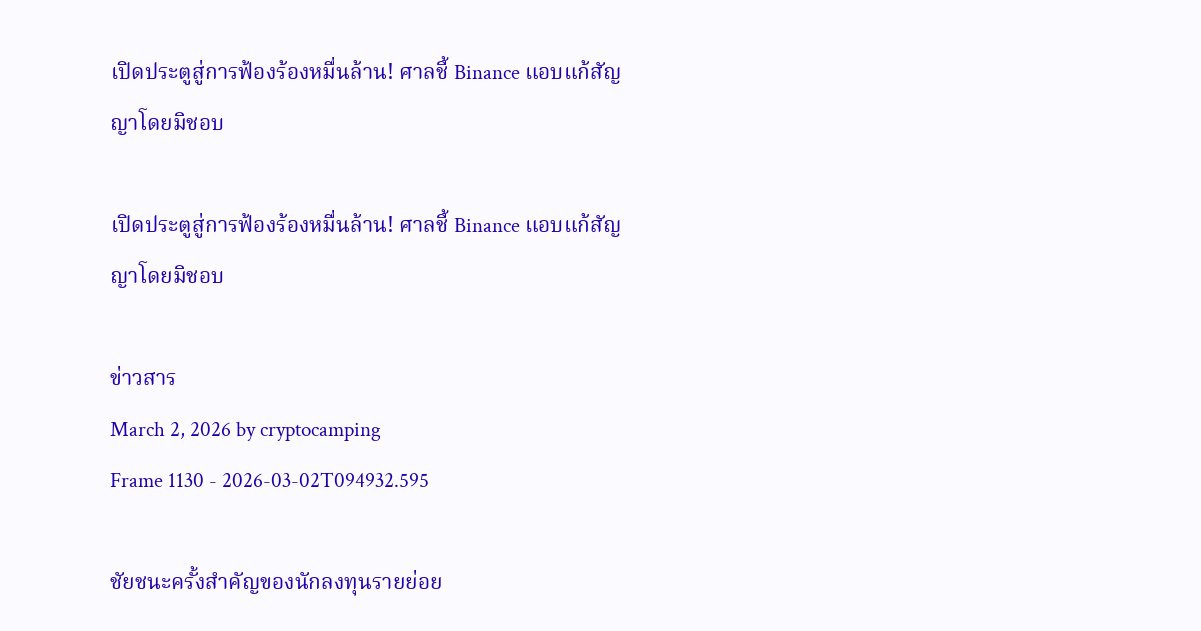เปิดประตูสู่การฟ้องร้องหมื่นล้าน! ศาลชี้ Binance แอบแก้สัญญาโดยมิชอบ

เปิดประตูสู่การฟ้องร้องหมื่นล้าน! ศาลชี้ Binance แอบแก้สัญญาโดยมิชอบ

ข่าวสาร
March 2, 2026 by cryptocamping
Frame 1130 - 2026-03-02T094932.595

ชัยชนะครั้งสำคัญของนักลงทุนรายย่อย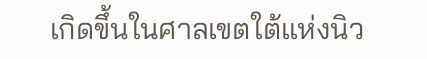เกิดขึ้นในศาลเขตใต้แห่งนิว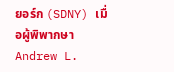ยอร์ก (SDNY) เมื่อผู้พิพากษา Andrew L.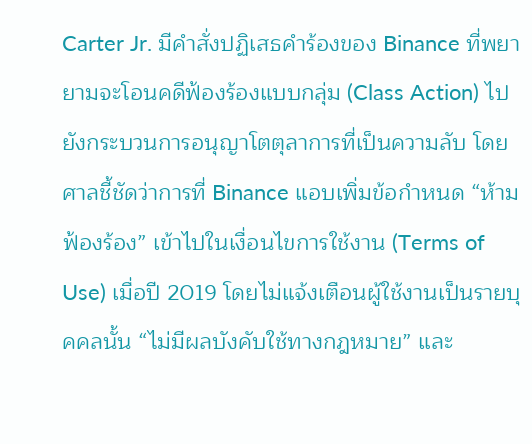Carter Jr. มีคำสั่งปฏิเสธคำร้องของ Binance ที่พยายามจะโอนคดีฟ้องร้องแบบกลุ่ม (Class Action) ไปยังกระบวนการอนุญาโตตุลาการที่เป็นความลับ โดยศาลชี้ชัดว่าการที่ Binance แอบเพิ่มข้อกำหนด “ห้ามฟ้องร้อง” เข้าไปในเงื่อนไขการใช้งาน (Terms of Use) เมื่อปี 2019 โดยไม่แจ้งเตือนผู้ใช้งานเป็นรายบุคคลนั้น “ไม่มีผลบังคับใช้ทางกฎหมาย” และ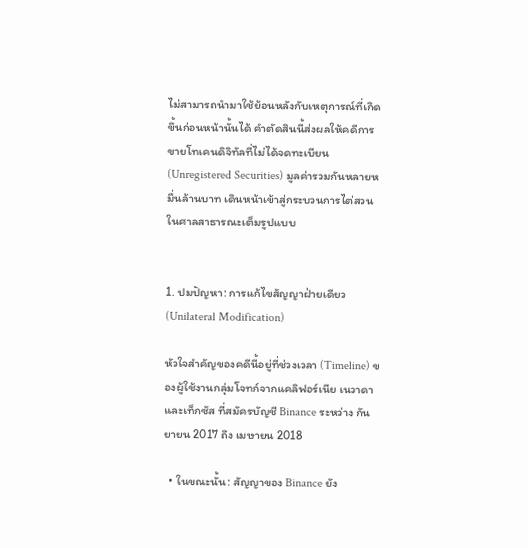ไม่สามารถนำมาใช้ย้อนหลังกับเหตุการณ์ที่เกิดขึ้นก่อนหน้านั้นได้ คำตัดสินนี้ส่งผลให้คดีการขายโทเคนดิจิทัลที่ไม่ได้จดทะเบียน (Unregistered Securities) มูลค่ารวมกันหลายหมื่นล้านบาท เดินหน้าเข้าสู่กระบวนการไต่สวนในศาลสาธารณะเต็มรูปแบบ


1. ปมปัญหา: การแก้ไขสัญญาฝ่ายเดียว (Unilateral Modification)

หัวใจสำคัญของคดีนี้อยู่ที่ช่วงเวลา (Timeline) ของผู้ใช้งานกลุ่มโจทก์จากแคลิฟอร์เนีย เนวาดา และเท็กซัส ที่สมัครบัญชี Binance ระหว่าง กันยายน 2017 ถึง เมษายน 2018

  • ในขณะนั้น: สัญญาของ Binance ยัง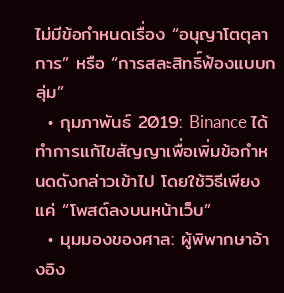ไม่มีข้อกำหนดเรื่อง “อนุญาโตตุลาการ” หรือ “การสละสิทธิ์ฟ้องแบบกลุ่ม”
  • กุมภาพันธ์ 2019: Binance ได้ทำการแก้ไขสัญญาเพื่อเพิ่มข้อกำหนดดังกล่าวเข้าไป โดยใช้วิธีเพียงแค่ “โพสต์ลงบนหน้าเว็บ”
  • มุมมองของศาล: ผู้พิพากษาอ้างอิง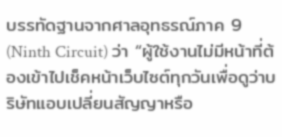บรรทัดฐานจากศาลอุทธรณ์ภาค 9 (Ninth Circuit) ว่า “ผู้ใช้งานไม่มีหน้าที่ต้องเข้าไปเช็คหน้าเว็บไซต์ทุกวันเพื่อดูว่าบริษัทแอบเปลี่ยนสัญญาหรือ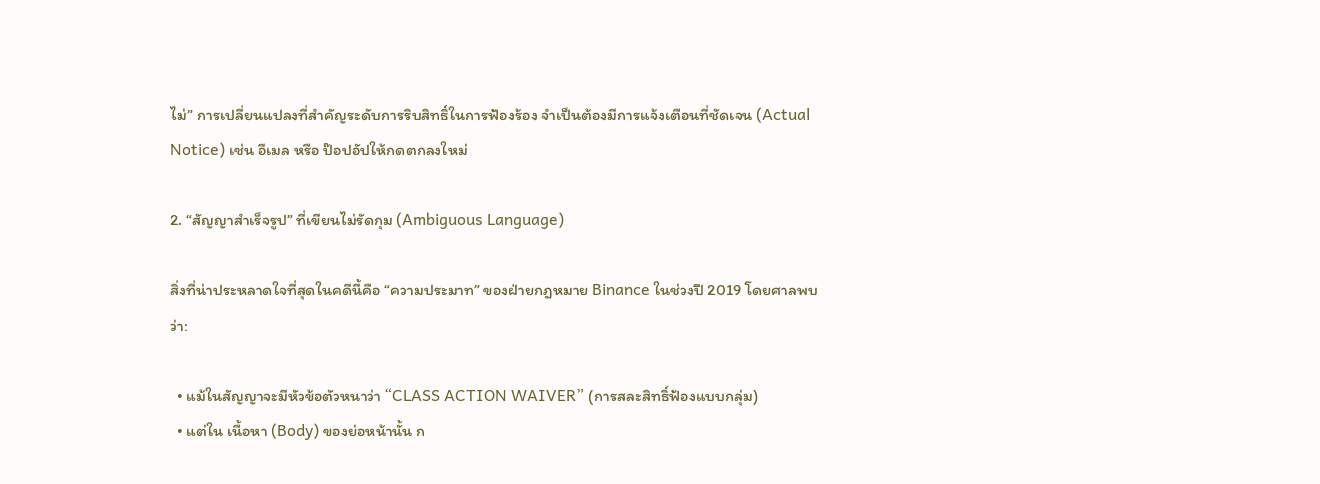ไม่” การเปลี่ยนแปลงที่สำคัญระดับการริบสิทธิ์ในการฟ้องร้อง จำเป็นต้องมีการแจ้งเตือนที่ชัดเจน (Actual Notice) เช่น อีเมล หรือ ป๊อปอัปให้กดตกลงใหม่

2. “สัญญาสำเร็จรูป” ที่เขียนไม่รัดกุม (Ambiguous Language)

สิ่งที่น่าประหลาดใจที่สุดในคดีนี้คือ “ความประมาท” ของฝ่ายกฎหมาย Binance ในช่วงปี 2019 โดยศาลพบว่า:

  • แม้ในสัญญาจะมีหัวข้อตัวหนาว่า “CLASS ACTION WAIVER” (การสละสิทธิ์ฟ้องแบบกลุ่ม)
  • แต่ใน เนื้อหา (Body) ของย่อหน้านั้น ก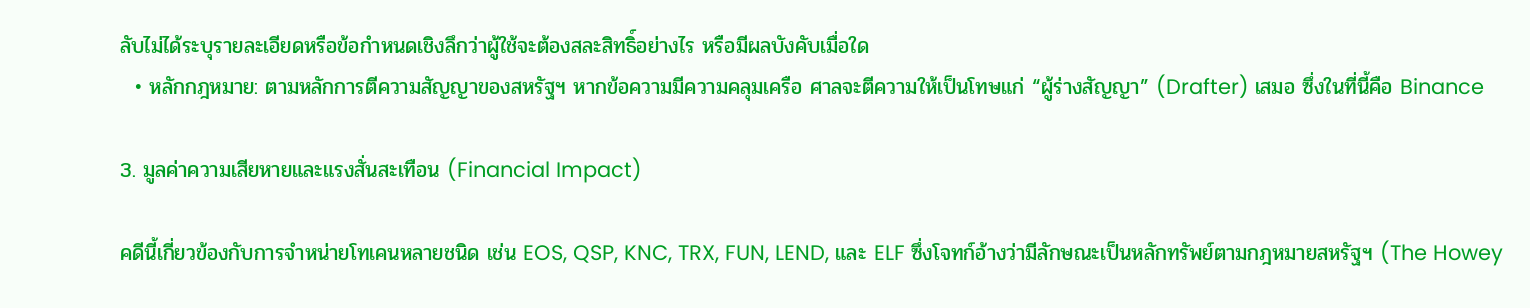ลับไม่ได้ระบุรายละเอียดหรือข้อกำหนดเชิงลึกว่าผู้ใช้จะต้องสละสิทธิ์อย่างไร หรือมีผลบังคับเมื่อใด
  • หลักกฎหมาย: ตามหลักการตีความสัญญาของสหรัฐฯ หากข้อความมีความคลุมเครือ ศาลจะตีความให้เป็นโทษแก่ “ผู้ร่างสัญญา” (Drafter) เสมอ ซึ่งในที่นี้คือ Binance

3. มูลค่าความเสียหายและแรงสั่นสะเทือน (Financial Impact)

คดีนี้เกี่ยวข้องกับการจำหน่ายโทเคนหลายชนิด เช่น EOS, QSP, KNC, TRX, FUN, LEND, และ ELF ซึ่งโจทก์อ้างว่ามีลักษณะเป็นหลักทรัพย์ตามกฎหมายสหรัฐฯ (The Howey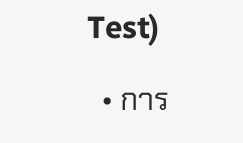Test)

  • การ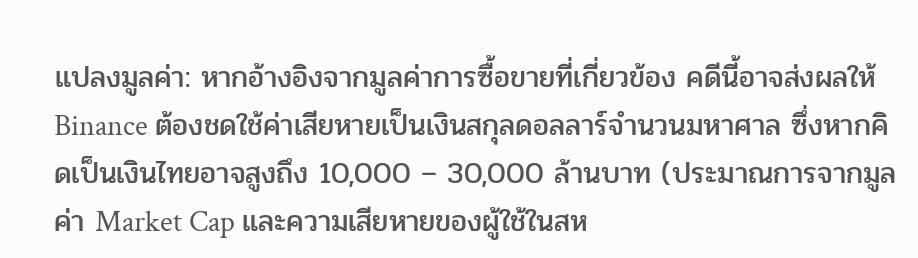แปลงมูลค่า: หากอ้างอิงจากมูลค่าการซื้อขายที่เกี่ยวข้อง คดีนี้อาจส่งผลให้ Binance ต้องชดใช้ค่าเสียหายเป็นเงินสกุลดอลลาร์จำนวนมหาศาล ซึ่งหากคิดเป็นเงินไทยอาจสูงถึง 10,000 – 30,000 ล้านบาท (ประมาณการจากมูลค่า Market Cap และความเสียหายของผู้ใช้ในสห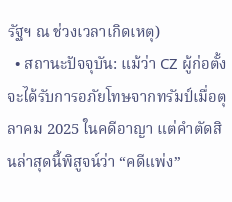รัฐฯ ณ ช่วงเวลาเกิดเหตุ)
  • สถานะปัจจุบัน: แม้ว่า CZ ผู้ก่อตั้งจะได้รับการอภัยโทษจากทรัมป์เมื่อตุลาคม 2025 ในคดีอาญา แต่คำตัดสินล่าสุดนี้พิสูจน์ว่า “คดีแพ่ง”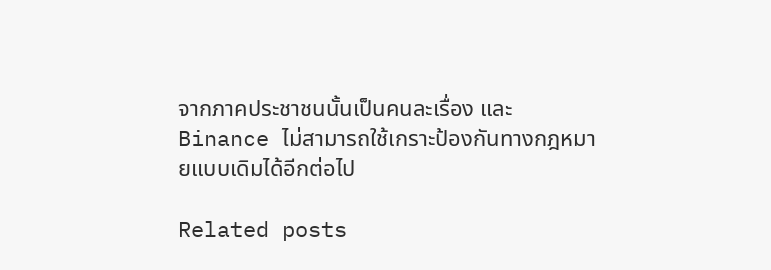จากภาคประชาชนนั้นเป็นคนละเรื่อง และ Binance ไม่สามารถใช้เกราะป้องกันทางกฎหมายแบบเดิมได้อีกต่อไป

Related posts